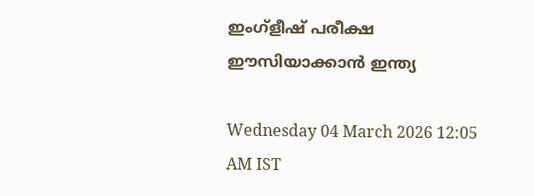ഇംഗ്ളീഷ് പരീക്ഷ ഈസിയാക്കാൻ ഇന്ത്യ

Wednesday 04 March 2026 12:05 AM IST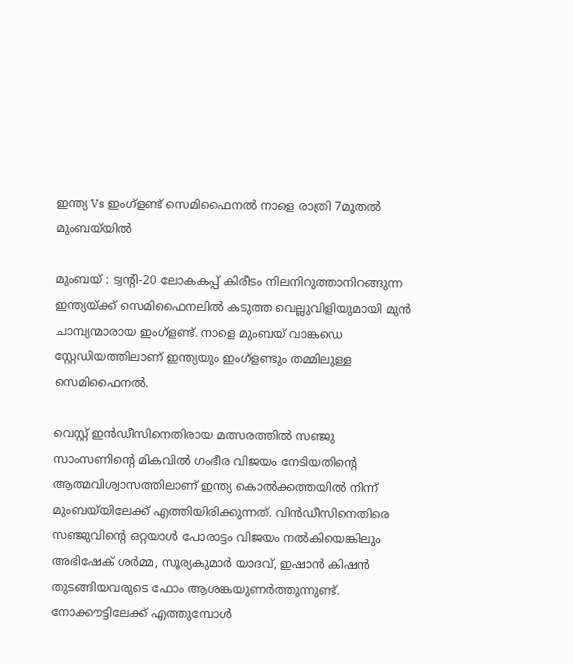ഇന്ത്യ Vs ഇംഗ്ളണ്ട് സെമിഫൈനൽ നാളെ രാത്രി 7മുതൽ മുംബയ്‌യിൽ

മുംബയ് : ട്വന്റി-20 ലോകകപ്പ് കിരീടം നിലനിറുത്താനിറങ്ങുന്ന ഇന്ത്യയ്ക്ക് സെമിഫൈനലിൽ കടുത്ത വെല്ലുവിളിയുമായി മുൻ  ചാമ്പ്യന്മാരായ ഇംഗ്ളണ്ട്. നാളെ മുംബയ് വാങ്കഡെ സ്റ്റേഡിയത്തിലാണ് ഇന്ത്യയും ഇംഗ്ളണ്ടും തമ്മിലുള്ള സെമിഫൈനൽ.

വെസ്റ്റ് ഇൻഡീസിനെതിരായ മത്സരത്തിൽ സഞ്ജു സാംസണിന്റെ മികവിൽ ഗംഭീര വിജയം നേടിയതിന്റെ ആത്മവിശ്വാസത്തിലാണ് ഇന്ത്യ കൊൽക്കത്തയിൽ നിന്ന് മുംബയ്‌യിലേക്ക് എത്തിയിരിക്കുന്നത്. വിൻഡീസിനെതിരെ സഞ്ജുവിന്റെ ഒറ്റയാൾ പോരാട്ടം വിജയം നൽകിയെങ്കിലും അഭിഷേക് ശർമ്മ, സൂര്യകുമാർ യാദവ്, ഇഷാൻ കിഷൻ തുടങ്ങിയവരുടെ ഫോം ആശങ്കയുണർത്തുന്നുണ്ട്. നോക്കൗട്ടിലേക്ക് എത്തുമ്പോൾ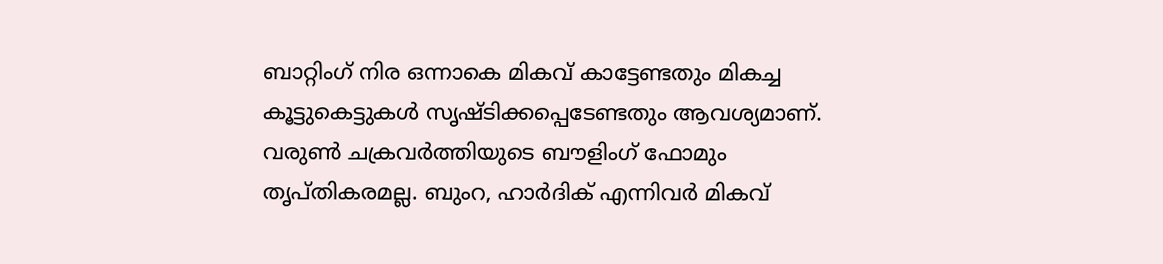ബാറ്റിംഗ് നിര ഒന്നാകെ മികവ് കാട്ടേണ്ടതും മികച്ച കൂട്ടുകെട്ടുകൾ സൃഷ്ടിക്കപ്പെടേണ്ടതും ആവശ്യമാണ്. വരുൺ ചക്രവർത്തിയുടെ ബൗളിംഗ് ഫോമും തൃപ്തികരമല്ല. ബുംറ, ഹാർദിക് എന്നിവർ മികവ്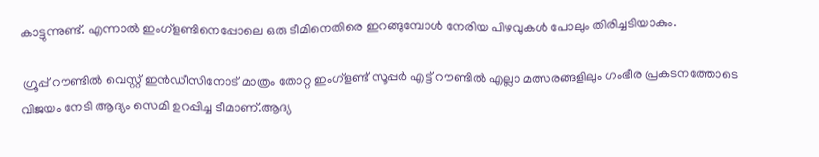കാട്ടുന്നുണ്ട്. എന്നാൽ ഇംഗ്ളണ്ടിനെപ്പോലെ ഒരു ടീമിനെതിരെ ഇറങ്ങുമ്പോൾ നേരിയ പിഴവുകൾ പോലും തിരിച്ചടിയാകും.

 ഗ്രൂപ്പ് റൗണ്ടിൽ വെസ്റ്റ് ഇൻഡീസിനോട് മാത്രം തോറ്റ ഇംഗ്ളണ്ട് സൂപ്പർ എട്ട് റൗണ്ടിൽ എല്ലാ മത്സരങ്ങളിലും ഗംഭീര പ്രകടനത്തോടെ വിജയം നേടി ആദ്യം സെമി ഉറപ്പിച്ച ടീമാണ്.ആദ്യ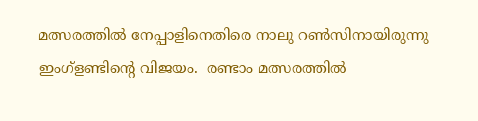മത്സരത്തിൽ നേപ്പാളിനെതിരെ നാലു റൺസിനായിരുന്നു ഇംഗ്ളണ്ടിന്റെ വിജയം.  രണ്ടാം മത്സരത്തിൽ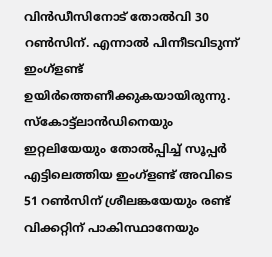വിൻഡീസിനോട് തോൽവി 30 റൺസിന്. എന്നാൽ പിന്നീടവിടുന്ന് ഇംഗ്ളണ്ട് ഉയിർത്തെണീക്കുകയായിരുന്നു. സ്കോട്ട്‌ലാൻഡിനെയും ഇറ്റലിയേയും തോൽപ്പിച്ച് സൂപ്പർ എട്ടിലെത്തിയ ഇംഗ്ളണ്ട് അവിടെ 51 റൺസിന് ശ്രീലങ്കയേയും രണ്ട് വിക്കറ്റിന് പാകിസ്ഥാനേയും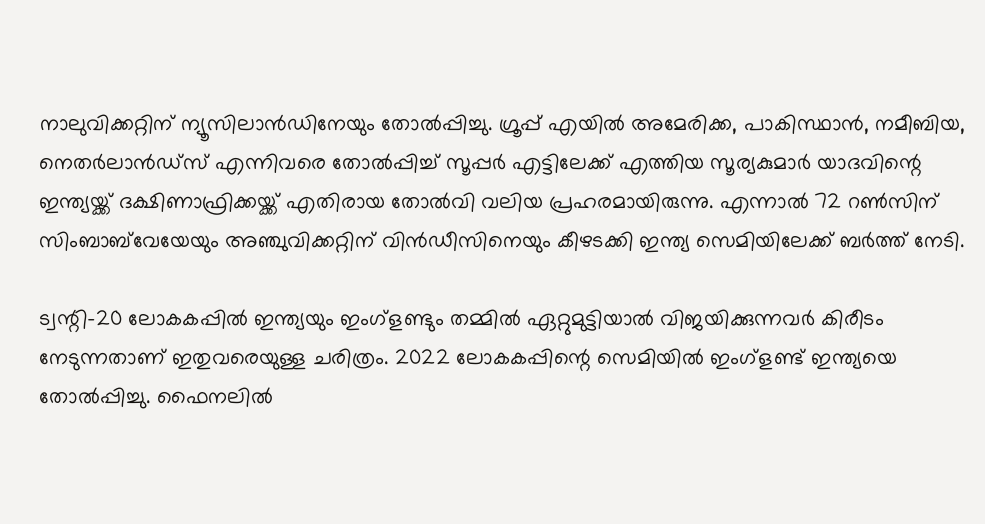നാലുവിക്കറ്റിന് ന്യൂസിലാൻഡിനേയും തോൽപ്പിച്ചു. ഗ്രൂപ്പ് എയിൽ അമേരിക്ക, പാകിസ്ഥാൻ, നമീബിയ, നെതർലാൻഡ്സ് എന്നിവരെ തോൽപ്പിച്ച് സൂപ്പർ എട്ടിലേക്ക് എത്തിയ സൂര്യകുമാർ യാദവിന്റെ ഇന്ത്യയ്ക്ക് ദക്ഷിണാഫ്രിക്കയ്ക്ക് എതിരായ തോൽവി വലിയ പ്രഹരമായിരുന്നു. എന്നാൽ 72 റൺസിന് സിംബാബ്‌വേയേയും അഞ്ചുവിക്കറ്റിന് വിൻഡീസിനെയും കീഴടക്കി ഇന്ത്യ സെമിയിലേക്ക് ബർത്ത് നേടി.

ട്വന്റി-20 ലോകകപ്പിൽ ഇന്ത്യയും ഇംഗ്ളണ്ടും തമ്മിൽ ഏറ്റുമുട്ടിയാൽ വിജയിക്കുന്നവർ കിരീടം നേടുന്നതാണ് ഇതുവരെയുള്ള ചരിത്രം. 2022 ലോകകപ്പിന്റെ സെമിയിൽ ഇംഗ്ളണ്ട് ഇന്ത്യയെ തോൽപ്പിച്ചു. ഫൈനലിൽ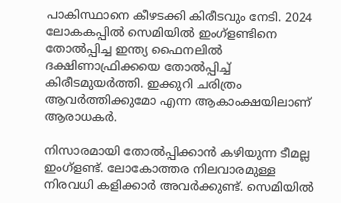പാകിസ്ഥാനെ കീഴടക്കി കിരീടവും നേടി. 2024 ലോകകപ്പിൽ സെമിയിൽ ഇംഗ്ളണ്ടിനെ തോൽപ്പിച്ച ഇന്ത്യ ഫൈനലിൽ ദക്ഷിണാഫ്രിക്കയെ തോൽപ്പിച്ച് കിരീ‌ടമുയർത്തി. ഇക്കുറി ചരിത്രം ആവർത്തിക്കുമോ എന്ന ആകാംക്ഷയിലാണ് ആരാധകർ.

നിസാരമായി തോൽപ്പിക്കാൻ കഴിയുന്ന ടീമല്ല ഇംഗ്ളണ്ട്. ലോകോത്തര നിലവാരമുള്ള നിരവധി കളിക്കാർ അവർക്കുണ്ട്. സെമിയിൽ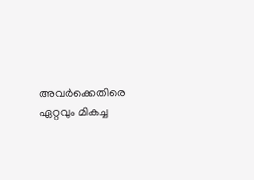അവർക്കെതിരെ ഏറ്റവും മികച്ച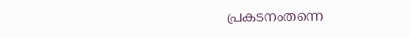പ്രകടനംതന്നെ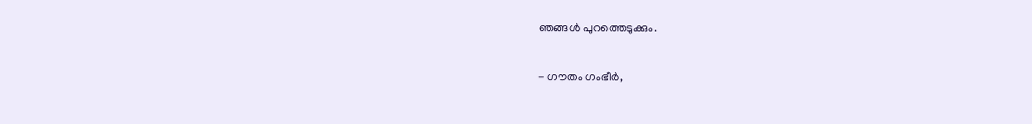ഞങ്ങൾ പുറത്തെടുക്കും.

- ഗൗതം ഗംഭീർ,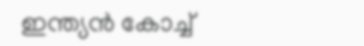ഇന്ത്യൻ കോച്ച്